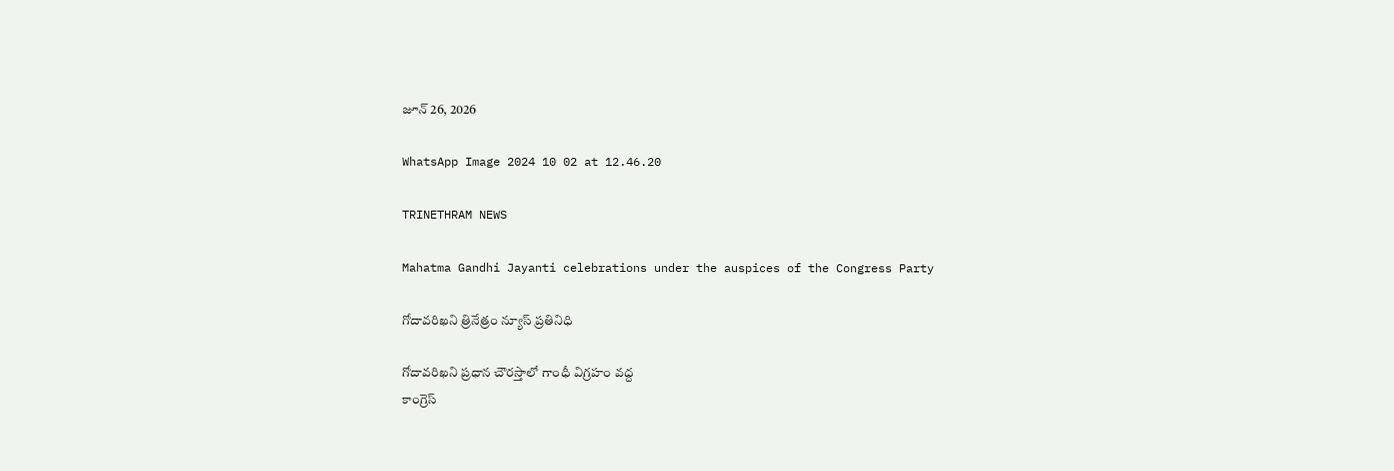జూన్ 26, 2026

WhatsApp Image 2024 10 02 at 12.46.20

TRINETHRAM NEWS

Mahatma Gandhi Jayanti celebrations under the auspices of the Congress Party

గోదావరిఖని త్రినేత్రం న్యూస్ ప్రతినిధి

గోదావరిఖని ప్రధాన చౌరస్తాలో గాంధీ విగ్రహం వద్ద
కాంగ్రెస్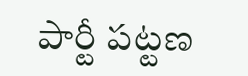పార్టీ పట్టణ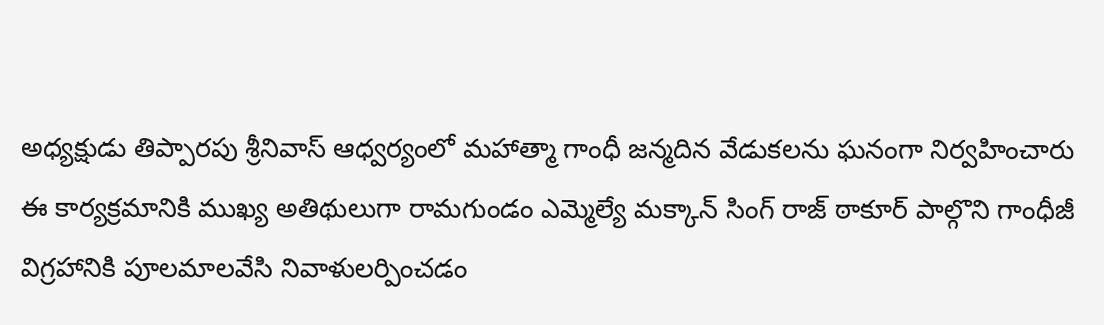అధ్యక్షుడు తిప్పారపు శ్రీనివాస్ ఆధ్వర్యంలో మహాత్మా గాంధీ జన్మదిన వేడుకలను ఘనంగా నిర్వహించారు ఈ కార్యక్రమానికి ముఖ్య అతిథులుగా రామగుండం ఎమ్మెల్యే మక్కాన్ సింగ్ రాజ్ ఠాకూర్ పాల్గొని గాంధీజీ విగ్రహానికి పూలమాలవేసి నివాళులర్పించడం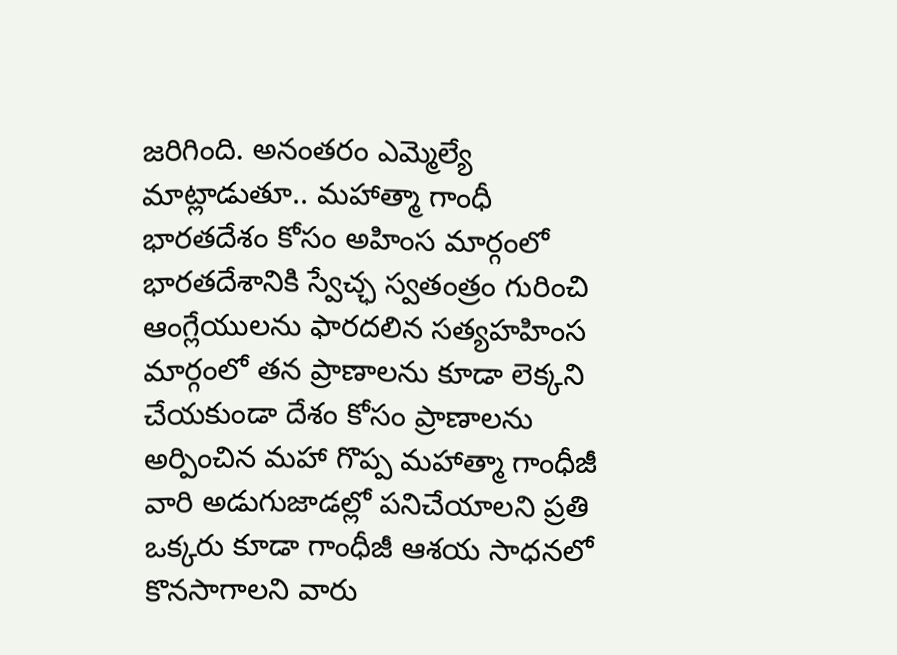జరిగింది. అనంతరం ఎమ్మెల్యే మాట్లాడుతూ.. మహాత్మా గాంధీ భారతదేశం కోసం అహింస మార్గంలో భారతదేశానికి స్వేచ్ఛ స్వతంత్రం గురించి ఆంగ్లేయులను ఫారదలిన సత్యహహింస మార్గంలో తన ప్రాణాలను కూడా లెక్కని చేయకుండా దేశం కోసం ప్రాణాలను అర్పించిన మహా గొప్ప మహాత్మా గాంధీజీ వారి అడుగుజాడల్లో పనిచేయాలని ప్రతి ఒక్కరు కూడా గాంధీజీ ఆశయ సాధనలో కొనసాగాలని వారు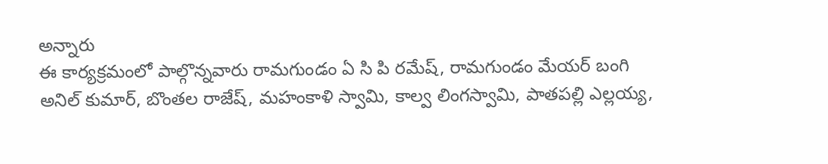అన్నారు
ఈ కార్యక్రమంలో పాల్గొన్నవారు రామగుండం ఏ సి పి రమేష్, రామగుండం మేయర్ బంగి అనిల్ కుమార్, బొంతల రాజేష్, మహంకాళి స్వామి, కాల్వ లింగస్వామి, పాతపల్లి ఎల్లయ్య,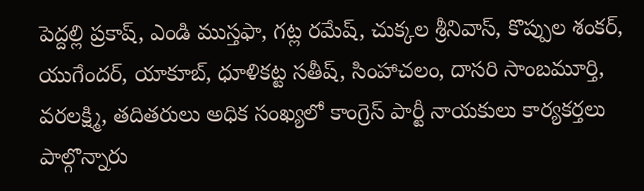పెద్దల్లి ప్రకాష్, ఎండి ముస్తఫా, గట్ల రమేష్, చుక్కల శ్రీనివాస్, కొప్పుల శంకర్, యుగేందర్, యాకూబ్, ధూళికట్ట సతీష్, సింహాచలం, దాసరి సాంబమూర్తి, వరలక్ష్మి, తదితరులు అధిక సంఖ్యలో కాంగ్రెస్ పార్టీ నాయకులు కార్యకర్తలు పాల్గొన్నారు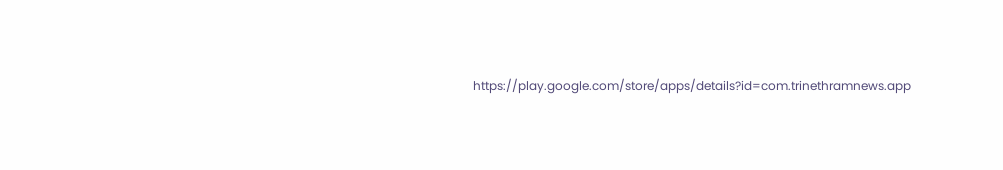https://play.google.com/store/apps/details?id=com.trinethramnews.app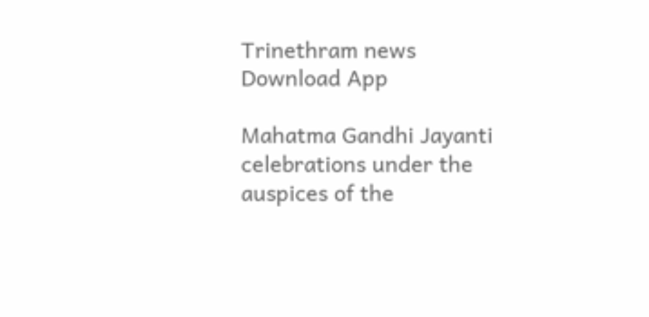Trinethram news
Download App

Mahatma Gandhi Jayanti celebrations under the auspices of the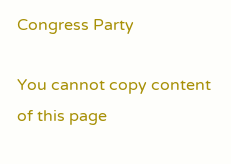Congress Party

You cannot copy content of this page